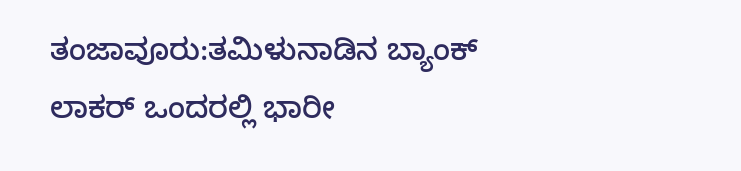ತಂಜಾವೂರು:ತಮಿಳುನಾಡಿನ ಬ್ಯಾಂಕ್ ಲಾಕರ್ ಒಂದರಲ್ಲಿ ಭಾರೀ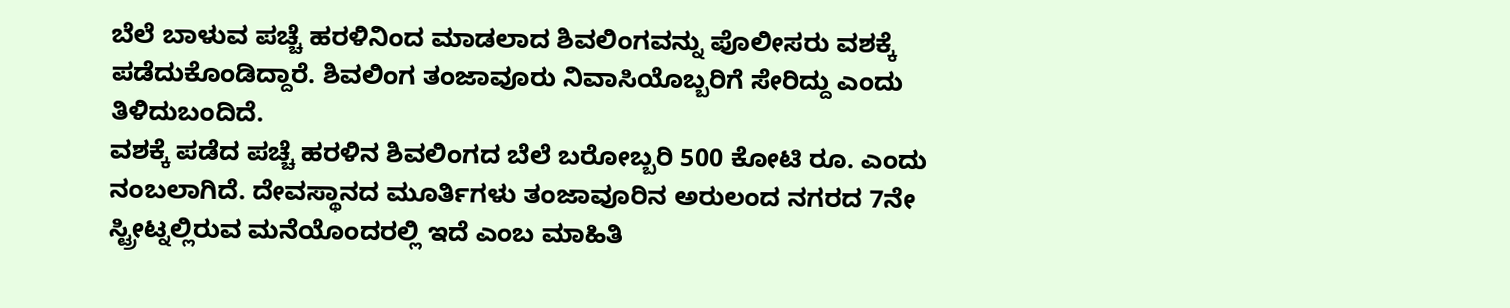ಬೆಲೆ ಬಾಳುವ ಪಚ್ಚೆ ಹರಳಿನಿಂದ ಮಾಡಲಾದ ಶಿವಲಿಂಗವನ್ನು ಪೊಲೀಸರು ವಶಕ್ಕೆ ಪಡೆದುಕೊಂಡಿದ್ದಾರೆ. ಶಿವಲಿಂಗ ತಂಜಾವೂರು ನಿವಾಸಿಯೊಬ್ಬರಿಗೆ ಸೇರಿದ್ದು ಎಂದು ತಿಳಿದುಬಂದಿದೆ.
ವಶಕ್ಕೆ ಪಡೆದ ಪಚ್ಚೆ ಹರಳಿನ ಶಿವಲಿಂಗದ ಬೆಲೆ ಬರೋಬ್ಬರಿ 500 ಕೋಟಿ ರೂ. ಎಂದು ನಂಬಲಾಗಿದೆ. ದೇವಸ್ಥಾನದ ಮೂರ್ತಿಗಳು ತಂಜಾವೂರಿನ ಅರುಲಂದ ನಗರದ 7ನೇ ಸ್ಟ್ರೀಟ್ನಲ್ಲಿರುವ ಮನೆಯೊಂದರಲ್ಲಿ ಇದೆ ಎಂಬ ಮಾಹಿತಿ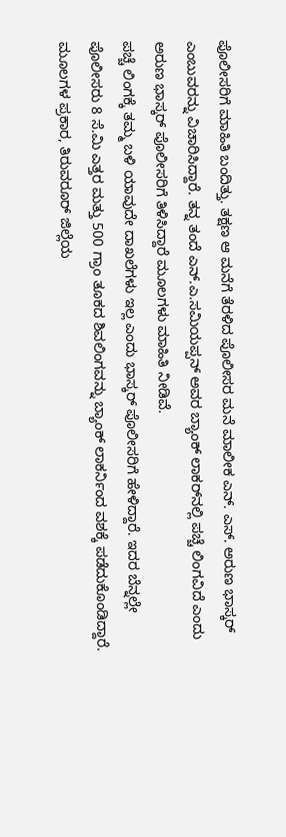ಪೊಲೀಸರಿಗೆ ಮಾಹಿತಿ ಬಂದಿತ್ತು. ತಕ್ಷಣ ಆ ಮನೆಗೆ ತೆರಳಿದ ಪೊಲೀಸರ ಮನೆ ಮಾಲೀಕ ಎನ್. ಎಸ್. ಅರುಣ ಭಾಸ್ಕರ್ ಎಂಬುವರನ್ನು ವಿಚಾರಿಸಿದ್ದಾರೆ. ತನ್ನ ತಂದೆ ಎನ್.ಎ.ಸಮಿಯಪ್ಪನ್ ಅವರ ಬ್ಯಾಂಕ್ ಲಾಕರ್‌ನಲ್ಲಿ ಪಚ್ಚೆ ಲಿಂಗವಿದೆ ಎಂದು ಅರುಣ ಭಾಸ್ಕರ್ ಪೊಲೀಸರಿಗೆ ತಿಳಿಸಿದ್ದಾರೆ ಮೂಲಗಳು ಮಾಹಿತಿ ನೀಡಿವೆ.
ಪಚ್ಚೆ ಲಿಂಗಕ್ಕೆ ತಮ್ಮ ಬಳಿ ಯಾವುದೇ ದಾಖಲೆಗಳು ಇಲ್ಲ ಎಂದು ಭಾಸ್ಕರ್ ಪೊಲೀಸರಿಗೆ ಹೇಳಿದ್ದಾರೆ. ಇದರ ಬೆನ್ನಲ್ಲೇ ಪೊಲೀಸರು 8 ಸೆ.ಮಿ ಎತ್ತರ ಮತ್ತು 500 ಗ್ರಾಂ ತೂಕದ ಶಿವಲಿಂಗವನ್ನು ಬ್ಯಾಂಕ್ ಲಾಕರ್ನಿಂದ ವಶಕ್ಕೆ ಪಡೆದುಕೊಂಡಿದ್ದಾರೆ. ಮೂಲಗಳ ಪ್ರಕಾರ, ತಿರುವರೂರ್ ಜಿಲ್ಲೆಯ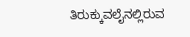ತಿರುಕ್ಕುವಲೈನಲ್ಲಿರುವ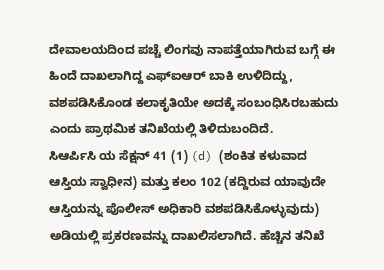ದೇವಾಲಯದಿಂದ ಪಚ್ಚೆ ಲಿಂಗವು ನಾಪತ್ತೆಯಾಗಿರುವ ಬಗ್ಗೆ ಈ ಹಿಂದೆ ದಾಖಲಾಗಿದ್ದ ಎಫ್‌ಐಆರ್ ಬಾಕಿ ಉಳಿದಿದ್ದು, ವಶಪಡಿಸಿಕೊಂಡ ಕಲಾಕೃತಿಯೇ ಅದಕ್ಕೆ ಸಂಬಂಧಿಸಿರಬಹುದು ಎಂದು ಪ್ರಾಥಮಿಕ ತನಿಖೆಯಲ್ಲಿ ತಿಳಿದುಬಂದಿದೆ.
ಸಿಆರ್ಪಿಸಿ ಯ ಸೆಕ್ಷನ್ 41 (1) (d) (ಶಂಕಿತ ಕಳುವಾದ ಆಸ್ತಿಯ ಸ್ವಾಧೀನ) ಮತ್ತು ಕಲಂ 102 (ಕದ್ದಿರುವ ಯಾವುದೇ ಆಸ್ತಿಯನ್ನು ಪೊಲೀಸ್ ಅಧಿಕಾರಿ ವಶಪಡಿಸಿಕೊಳ್ಳುವುದು) ಅಡಿಯಲ್ಲಿ ಪ್ರಕರಣವನ್ನು ದಾಖಲಿಸಲಾಗಿದೆ. ಹೆಚ್ಚಿನ ತನಿಖೆ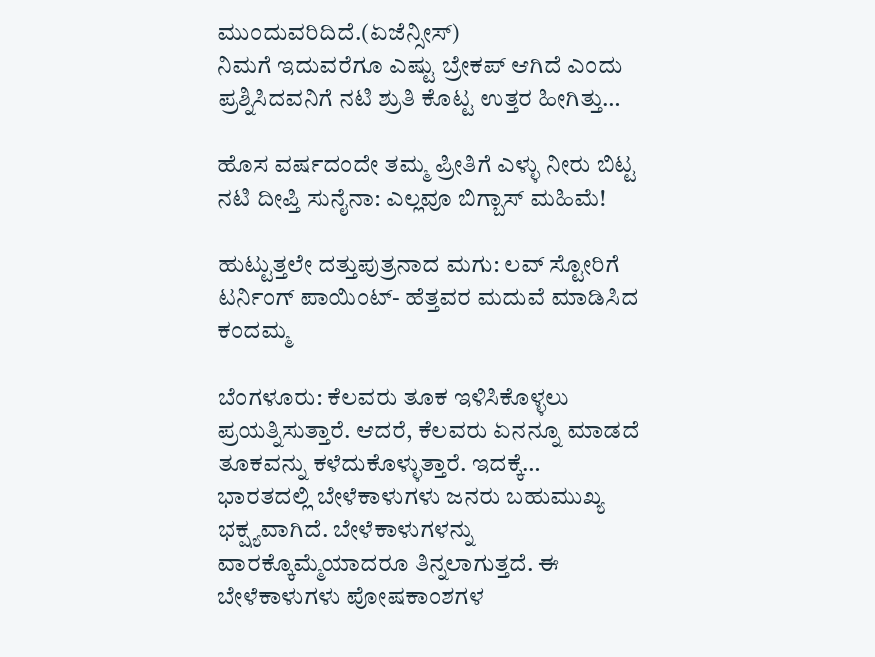ಮುಂದುವರಿದಿದೆ.(ಏಜೆನ್ಸೀಸ್)
ನಿಮಗೆ ಇದುವರೆಗೂ ಎಷ್ಟು ಬ್ರೇಕಪ್ ಆಗಿದೆ ಎಂದು ಪ್ರಶ್ನಿಸಿದವನಿಗೆ ನಟಿ ಶ್ರುತಿ ಕೊಟ್ಟ ಉತ್ತರ ಹೀಗಿತ್ತು…

ಹೊಸ ವರ್ಷದಂದೇ ತಮ್ಮ ಪ್ರೀತಿಗೆ ಎಳ್ಳು ನೀರು ಬಿಟ್ಟ ನಟಿ ದೀಪ್ತಿ ಸುನೈನಾ: ಎಲ್ಲವೂ ಬಿಗ್ಬಾಸ್ ಮಹಿಮೆ!

ಹುಟ್ಟುತ್ತಲೇ ದತ್ತುಪುತ್ರನಾದ ಮಗು: ಲವ್‌ ಸ್ಟೋರಿಗೆ ಟರ್ನಿಂಗ್‌ ಪಾಯಿಂಟ್‌- ಹೆತ್ತವರ ಮದುವೆ ಮಾಡಿಸಿದ ಕಂದಮ್ಮ

ಬೆಂಗಳೂರು: ಕೆಲವರು ತೂಕ ಇಳಿಸಿಕೊಳ್ಳಲು ಪ್ರಯತ್ನಿಸುತ್ತಾರೆ. ಆದರೆ, ಕೆಲವರು ಏನನ್ನೂ ಮಾಡದೆ ತೂಕವನ್ನು ಕಳೆದುಕೊಳ್ಳುತ್ತಾರೆ. ಇದಕ್ಕೆ…
ಭಾರತದಲ್ಲಿ ಬೇಳೆಕಾಳುಗಳು ಜನರು ಬಹುಮುಖ್ಯ ಭಕ್ಷ್ಯವಾಗಿದೆ. ಬೇಳೆಕಾಳುಗಳನ್ನು ವಾರಕ್ಕೊಮ್ಮೆಯಾದರೂ ತಿನ್ನಲಾಗುತ್ತದೆ. ಈ ಬೇಳೆಕಾಳುಗಳು ಪೋಷಕಾಂಶಗಳ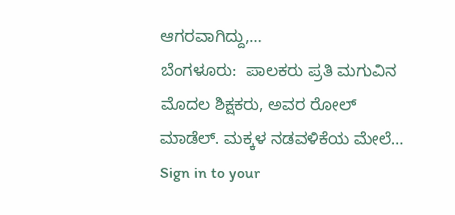ಆಗರವಾಗಿದ್ದು,…
ಬೆಂಗಳೂರು:  ಪಾಲಕರು ಪ್ರತಿ ಮಗುವಿನ ಮೊದಲ ಶಿಕ್ಷಕರು, ಅವರ ರೋಲ್ ಮಾಡೆಲ್. ಮಕ್ಕಳ ನಡವಳಿಕೆಯ ಮೇಲೆ…
Sign in to your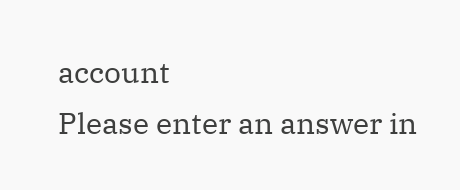account
Please enter an answer in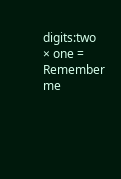digits:two × one =
Remember me